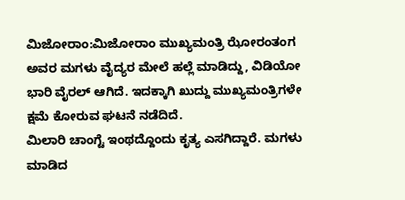ಮಿಜೋರಾಂ:ಮಿಜೋರಾಂ ಮುಖ್ಯಮಂತ್ರಿ ಝೋರಂತಂಗ ಅವರ ಮಗಳು ವೈದ್ಯರ ಮೇಲೆ ಹಲ್ಲೆ ಮಾಡಿದ್ದು, ವಿಡಿಯೋ ಭಾರಿ ವೈರಲ್ ಆಗಿದೆ. ಇದಕ್ಕಾಗಿ ಖುದ್ದು ಮುಖ್ಯಮಂತ್ರಿಗಳೇ ಕ್ಷಮೆ ಕೋರುವ ಘಟನೆ ನಡೆದಿದೆ.
ಮಿಲಾರಿ ಚಾಂಗ್ಟೆ ಇಂಥದ್ದೊಂದು ಕೃತ್ಯ ಎಸಗಿದ್ದಾರೆ. ಮಗಳು ಮಾಡಿದ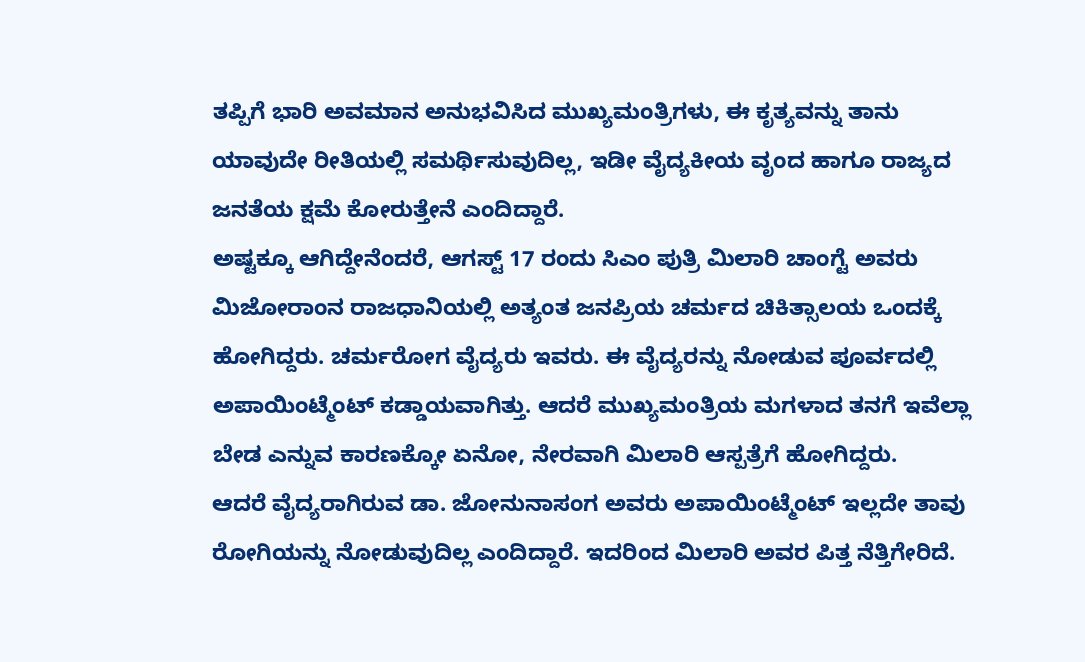ತಪ್ಪಿಗೆ ಭಾರಿ ಅವಮಾನ ಅನುಭವಿಸಿದ ಮುಖ್ಯಮಂತ್ರಿಗಳು, ಈ ಕೃತ್ಯವನ್ನು ತಾನು ಯಾವುದೇ ರೀತಿಯಲ್ಲಿ ಸಮರ್ಥಿಸುವುದಿಲ್ಲ, ಇಡೀ ವೈದ್ಯಕೀಯ ವೃಂದ ಹಾಗೂ ರಾಜ್ಯದ ಜನತೆಯ ಕ್ಷಮೆ ಕೋರುತ್ತೇನೆ ಎಂದಿದ್ದಾರೆ.
ಅಷ್ಟಕ್ಕೂ ಆಗಿದ್ದೇನೆಂದರೆ, ಆಗಸ್ಟ್ 17 ರಂದು ಸಿಎಂ ಪುತ್ರಿ ಮಿಲಾರಿ ಚಾಂಗ್ಟೆ ಅವರು ಮಿಜೋರಾಂನ ರಾಜಧಾನಿಯಲ್ಲಿ ಅತ್ಯಂತ ಜನಪ್ರಿಯ ಚರ್ಮದ ಚಿಕಿತ್ಸಾಲಯ ಒಂದಕ್ಕೆ ಹೋಗಿದ್ದರು. ಚರ್ಮರೋಗ ವೈದ್ಯರು ಇವರು. ಈ ವೈದ್ಯರನ್ನು ನೋಡುವ ಪೂರ್ವದಲ್ಲಿ ಅಪಾಯಿಂಟ್ಮೆಂಟ್ ಕಡ್ಡಾಯವಾಗಿತ್ತು. ಆದರೆ ಮುಖ್ಯಮಂತ್ರಿಯ ಮಗಳಾದ ತನಗೆ ಇವೆಲ್ಲಾ ಬೇಡ ಎನ್ನುವ ಕಾರಣಕ್ಕೋ ಏನೋ, ನೇರವಾಗಿ ಮಿಲಾರಿ ಆಸ್ಪತ್ರೆಗೆ ಹೋಗಿದ್ದರು.
ಆದರೆ ವೈದ್ಯರಾಗಿರುವ ಡಾ. ಜೋನುನಾಸಂಗ ಅವರು ಅಪಾಯಿಂಟ್ಮೆಂಟ್ ಇಲ್ಲದೇ ತಾವು ರೋಗಿಯನ್ನು ನೋಡುವುದಿಲ್ಲ ಎಂದಿದ್ದಾರೆ. ಇದರಿಂದ ಮಿಲಾರಿ ಅವರ ಪಿತ್ತ ನೆತ್ತಿಗೇರಿದೆ.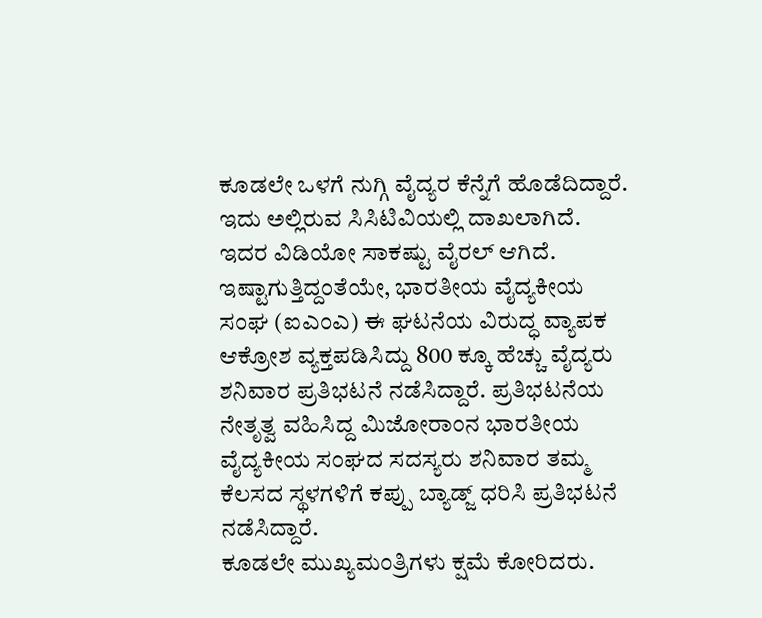ಕೂಡಲೇ ಒಳಗೆ ನುಗ್ಗಿ ವೈದ್ಯರ ಕೆನ್ನೆಗೆ ಹೊಡೆದಿದ್ದಾರೆ. ಇದು ಅಲ್ಲಿರುವ ಸಿಸಿಟಿವಿಯಲ್ಲಿ ದಾಖಲಾಗಿದೆ. ಇದರ ವಿಡಿಯೋ ಸಾಕಷ್ಟು ವೈರಲ್ ಆಗಿದೆ.
ಇಷ್ಟಾಗುತ್ತಿದ್ದಂತೆಯೇ, ಭಾರತೀಯ ವೈದ್ಯಕೀಯ ಸಂಘ (ಐಎಂಎ) ಈ ಘಟನೆಯ ವಿರುದ್ಧ ವ್ಯಾಪಕ ಆಕ್ರೋಶ ವ್ಯಕ್ತಪಡಿಸಿದ್ದು 800 ಕ್ಕೂ ಹೆಚ್ಚು ವೈದ್ಯರು ಶನಿವಾರ ಪ್ರತಿಭಟನೆ ನಡೆಸಿದ್ದಾರೆ. ಪ್ರತಿಭಟನೆಯ ನೇತೃತ್ವ ವಹಿಸಿದ್ದ ಮಿಜೋರಾಂನ ಭಾರತೀಯ ವೈದ್ಯಕೀಯ ಸಂಘದ ಸದಸ್ಯರು ಶನಿವಾರ ತಮ್ಮ ಕೆಲಸದ ಸ್ಥಳಗಳಿಗೆ ಕಪ್ಪು ಬ್ಯಾಡ್ಜ್ ಧರಿಸಿ ಪ್ರತಿಭಟನೆ ನಡೆಸಿದ್ದಾರೆ.
ಕೂಡಲೇ ಮುಖ್ಯಮಂತ್ರಿಗಳು ಕ್ಷಮೆ ಕೋರಿದರು.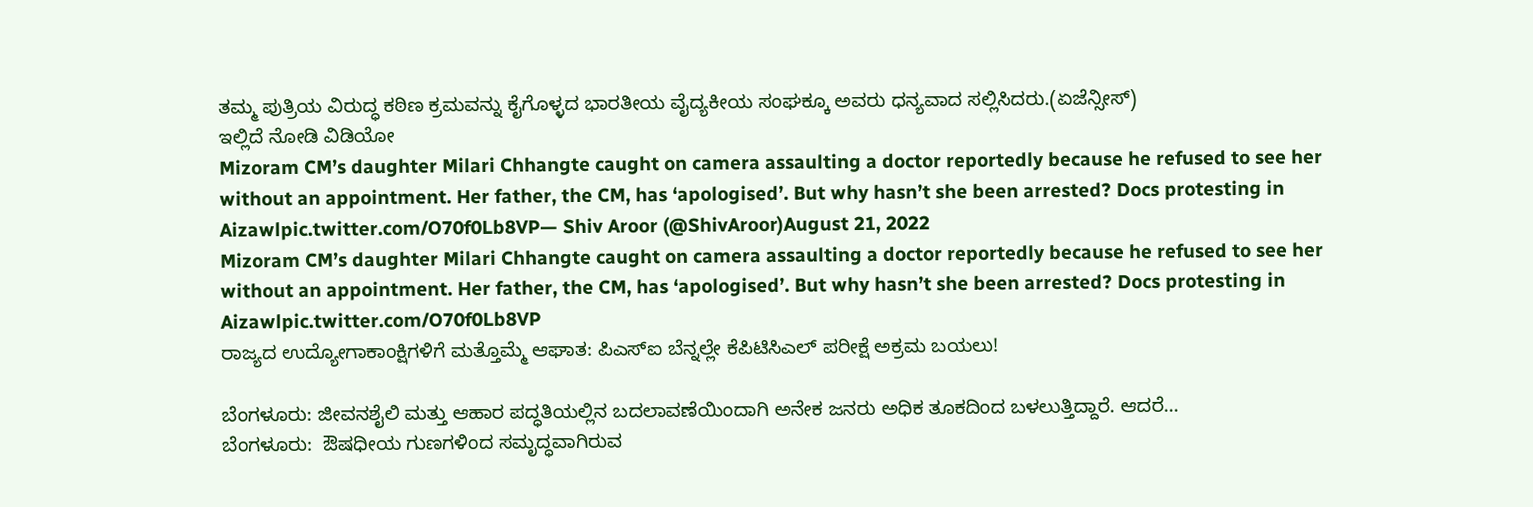ತಮ್ಮ ಪುತ್ರಿಯ ವಿರುದ್ಧ ಕಠಿಣ ಕ್ರಮವನ್ನು ಕೈಗೊಳ್ಳದ ಭಾರತೀಯ ವೈದ್ಯಕೀಯ ಸಂಘಕ್ಕೂ ಅವರು ಧನ್ಯವಾದ ಸಲ್ಲಿಸಿದರು.(ಏಜೆನ್ಸೀಸ್)
ಇಲ್ಲಿದೆ ನೋಡಿ ವಿಡಿಯೋ
Mizoram CM’s daughter Milari Chhangte caught on camera assaulting a doctor reportedly because he refused to see her without an appointment. Her father, the CM, has ‘apologised’. But why hasn’t she been arrested? Docs protesting in Aizawlpic.twitter.com/O70f0Lb8VP— Shiv Aroor (@ShivAroor)August 21, 2022
Mizoram CM’s daughter Milari Chhangte caught on camera assaulting a doctor reportedly because he refused to see her without an appointment. Her father, the CM, has ‘apologised’. But why hasn’t she been arrested? Docs protesting in Aizawlpic.twitter.com/O70f0Lb8VP
ರಾಜ್ಯದ ಉದ್ಯೋಗಾಕಾಂಕ್ಷಿಗಳಿಗೆ ಮತ್ತೊಮ್ಮೆ ಆಘಾತ: ಪಿಎಸ್ಐ ಬೆನ್ನಲ್ಲೇ ಕೆಪಿಟಿಸಿಎಲ್ ಪರೀಕ್ಷೆ ಅಕ್ರಮ ಬಯಲು!

ಬೆಂಗಳೂರು: ಜೀವನಶೈಲಿ ಮತ್ತು ಆಹಾರ ಪದ್ಧತಿಯಲ್ಲಿನ ಬದಲಾವಣೆಯಿಂದಾಗಿ ಅನೇಕ ಜನರು ಅಧಿಕ ತೂಕದಿಂದ ಬಳಲುತ್ತಿದ್ದಾರೆ. ಆದರೆ…
ಬೆಂಗಳೂರು:  ಔಷಧೀಯ ಗುಣಗಳಿಂದ ಸಮೃದ್ಧವಾಗಿರುವ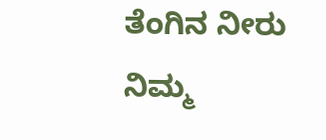ತೆಂಗಿನ ನೀರು ನಿಮ್ಮ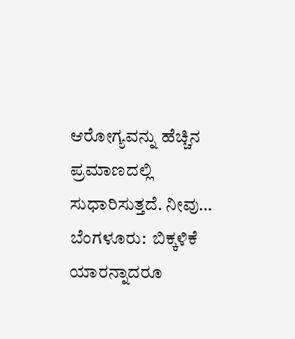ಆರೋಗ್ಯವನ್ನು ಹೆಚ್ಚಿನ ಪ್ರಮಾಣದಲ್ಲಿ ಸುಧಾರಿಸುತ್ತದೆ. ನೀವು…
ಬೆಂಗಳೂರು:  ಬಿಕ್ಕಳಿಕೆ ಯಾರನ್ನಾದರೂ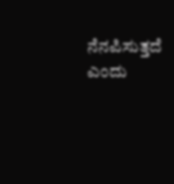ನೆನಪಿಸುತ್ತದೆ ಎಂದು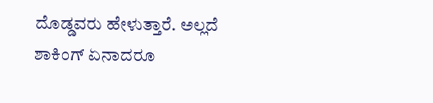ದೊಡ್ಡವರು ಹೇಳುತ್ತಾರೆ. ಅಲ್ಲದೆ ಶಾಕಿಂಗ್ ಏನಾದರೂ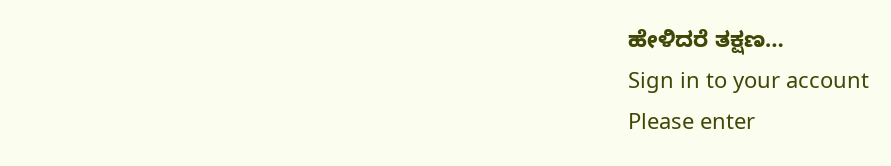ಹೇಳಿದರೆ ತಕ್ಷಣ…
Sign in to your account
Please enter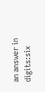an answer in digits:six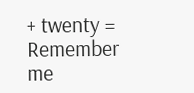+ twenty =
Remember me